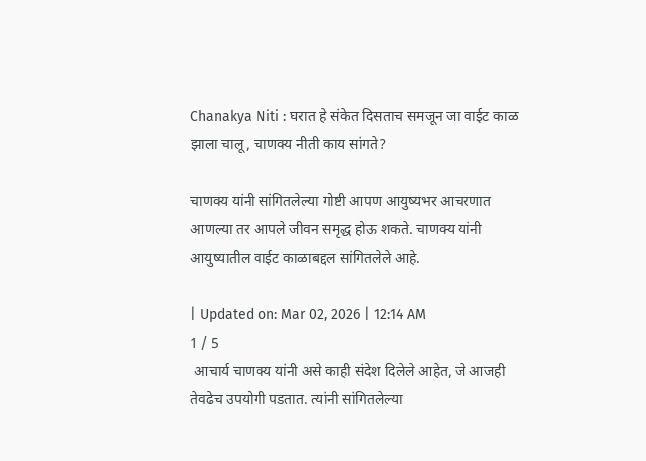Chanakya Niti : घरात हे संकेत दिसताच समजून जा वाईट काळ झाला चालू, चाणक्य नीती काय सांगते?

चाणक्य यांनी सांगितलेल्या गोष्टी आपण आयुष्यभर आचरणात आणल्या तर आपले जीवन समृद्ध होऊ शकते. चाणक्य यांनी आयुष्यातील वाईट काळाबद्दल सांगितलेले आहे.

| Updated on: Mar 02, 2026 | 12:14 AM
1 / 5
 आचार्य चाणक्य यांनी असे काही संदेश दिलेले आहेत, जे आजही तेवढेच उपयोगी पडतात. त्यांनी सांगितलेल्या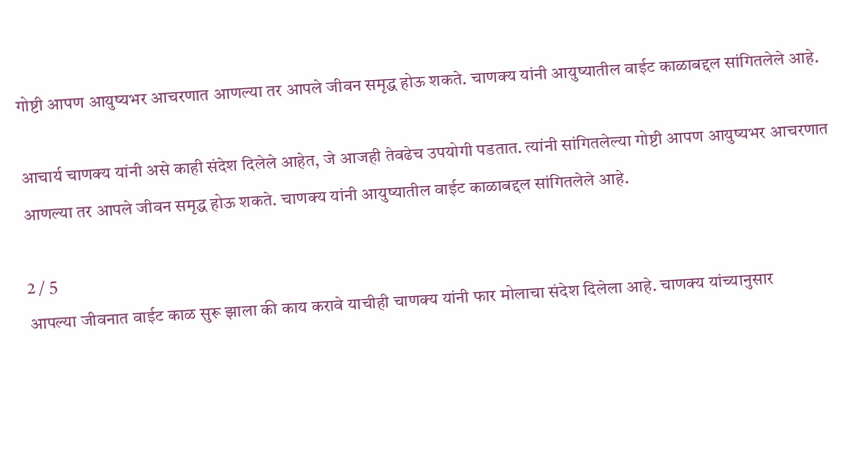गोष्टी आपण आयुष्यभर आचरणात आणल्या तर आपले जीवन समृद्ध होऊ शकते. चाणक्य यांनी आयुष्यातील वाईट काळाबद्दल सांगितलेले आहे.

आचार्य चाणक्य यांनी असे काही संदेश दिलेले आहेत, जे आजही तेवढेच उपयोगी पडतात. त्यांनी सांगितलेल्या गोष्टी आपण आयुष्यभर आचरणात आणल्या तर आपले जीवन समृद्ध होऊ शकते. चाणक्य यांनी आयुष्यातील वाईट काळाबद्दल सांगितलेले आहे.

2 / 5
आपल्या जीवनात वाईट काळ सुरू झाला की काय करावे याचीही चाणक्य यांनी फार मोलाचा संदेश दिलेला आहे. चाणक्य यांच्यानुसार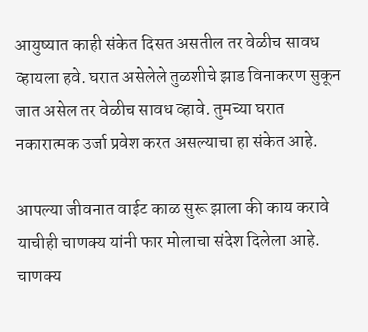आयुष्यात काही संकेत दिसत असतील तर वेळीच सावध व्हायला हवे. घरात असेलेले तुळशीचे झाड विनाकरण सुकून जात असेल तर वेळीच सावध व्हावे. तुमच्या घरात नकारात्मक उर्जा प्रवेश करत असल्याचा हा संकेत आहे.

आपल्या जीवनात वाईट काळ सुरू झाला की काय करावे याचीही चाणक्य यांनी फार मोलाचा संदेश दिलेला आहे. चाणक्य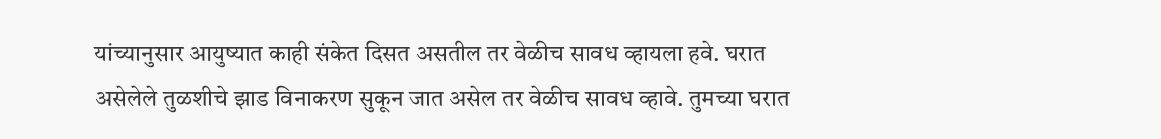यांच्यानुसार आयुष्यात काही संकेत दिसत असतील तर वेळीच सावध व्हायला हवे. घरात असेलेले तुळशीचे झाड विनाकरण सुकून जात असेल तर वेळीच सावध व्हावे. तुमच्या घरात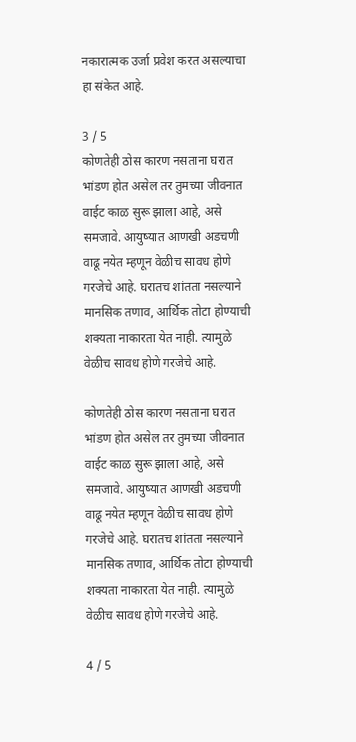नकारात्मक उर्जा प्रवेश करत असल्याचा हा संकेत आहे.

3 / 5
कोणतेही ठोस कारण नसताना घरात भांडण होत असेल तर तुमच्या जीवनात वाईट काळ सुरू झाला आहे, असे समजावे. आयुष्यात आणखी अडचणी वाढू नयेत म्हणून वेळीच सावध होणे गरजेचे आहे. घरातच शांतता नसल्याने मानसिक तणाव, आर्थिक तोटा होण्याची शक्यता नाकारता येत नाही. त्यामुळे वेळीच सावध होणे गरजेचे आहे.

कोणतेही ठोस कारण नसताना घरात भांडण होत असेल तर तुमच्या जीवनात वाईट काळ सुरू झाला आहे, असे समजावे. आयुष्यात आणखी अडचणी वाढू नयेत म्हणून वेळीच सावध होणे गरजेचे आहे. घरातच शांतता नसल्याने मानसिक तणाव, आर्थिक तोटा होण्याची शक्यता नाकारता येत नाही. त्यामुळे वेळीच सावध होणे गरजेचे आहे.

4 / 5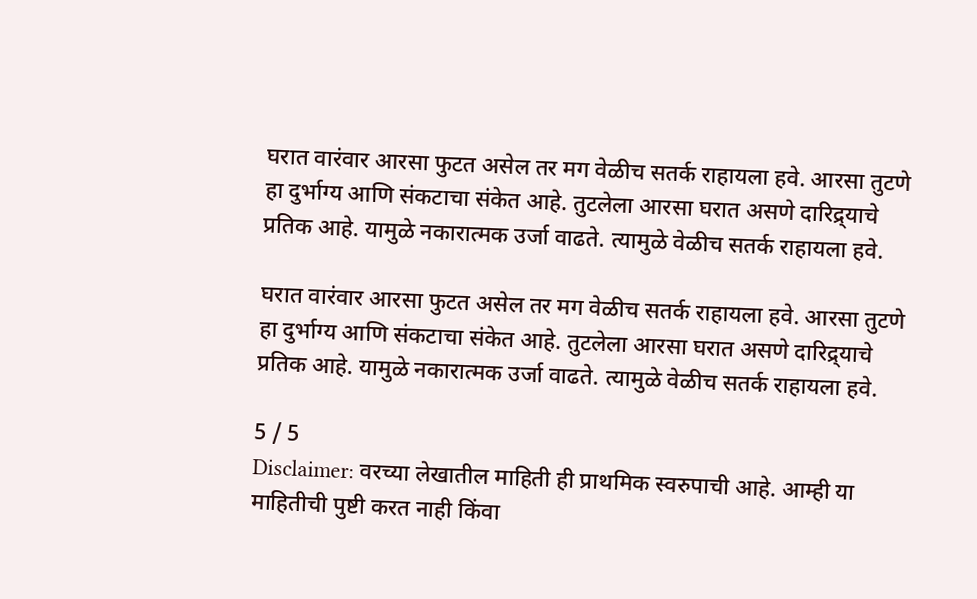घरात वारंवार आरसा फुटत असेल तर मग वेळीच सतर्क राहायला हवे. आरसा तुटणे हा दुर्भाग्य आणि संकटाचा संकेत आहे. तुटलेला आरसा घरात असणे दारिद्र्याचे प्रतिक आहे. यामुळे नकारात्मक उर्जा वाढते. त्यामुळे वेळीच सतर्क राहायला हवे.

घरात वारंवार आरसा फुटत असेल तर मग वेळीच सतर्क राहायला हवे. आरसा तुटणे हा दुर्भाग्य आणि संकटाचा संकेत आहे. तुटलेला आरसा घरात असणे दारिद्र्याचे प्रतिक आहे. यामुळे नकारात्मक उर्जा वाढते. त्यामुळे वेळीच सतर्क राहायला हवे.

5 / 5
Disclaimer: वरच्या लेखातील माहिती ही प्राथमिक स्वरुपाची आहे. आम्ही या माहितीची पुष्टी करत नाही किंवा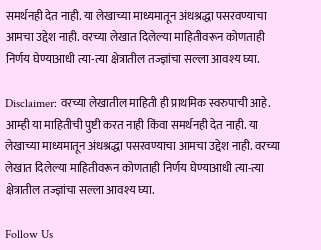समर्थनही देत नाही. या लेखाच्या माध्यमातून अंधश्रद्धा पसरवण्याचा आमचा उद्देश नाही. वरच्या लेखात दिलेल्या माहितीवरून कोणताही निर्णय घेण्याआधी त्या-त्या क्षेत्रातील तज्ज्ञांचा सल्ला आवश्य घ्या.

Disclaimer: वरच्या लेखातील माहिती ही प्राथमिक स्वरुपाची आहे. आम्ही या माहितीची पुष्टी करत नाही किंवा समर्थनही देत नाही. या लेखाच्या माध्यमातून अंधश्रद्धा पसरवण्याचा आमचा उद्देश नाही. वरच्या लेखात दिलेल्या माहितीवरून कोणताही निर्णय घेण्याआधी त्या-त्या क्षेत्रातील तज्ज्ञांचा सल्ला आवश्य घ्या.

Follow Us